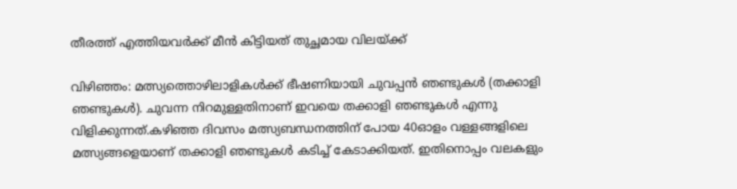തീരത്ത് എത്തിയവര്‍ക്ക് മീന്‍ കിട്ടിയത് തുച്ഛമായ വിലയ്ക്ക്

വിഴിഞ്ഞം: മത്സ്യത്തൊഴിലാളികള്‍ക്ക് ഭീഷണിയായി ചുവപ്പന്‍ ഞണ്ടുകള്‍ (തക്കാളി ഞണ്ടുകള്‍). ചുവന്ന നിറമുള്ളതിനാണ് ഇവയെ തക്കാളി ഞണ്ടുകള്‍ എന്നു വിളിക്കുന്നത്.കഴിഞ്ഞ ദിവസം മത്സ്യബന്ധനത്തിന് പോയ 40ഓളം വള്ളങ്ങളിലെ മത്സ്യങ്ങളെയാണ് തക്കാളി ഞണ്ടുകള്‍ കടിച്ച് കേടാക്കിയത്. ഇതിനൊപ്പം വലകളും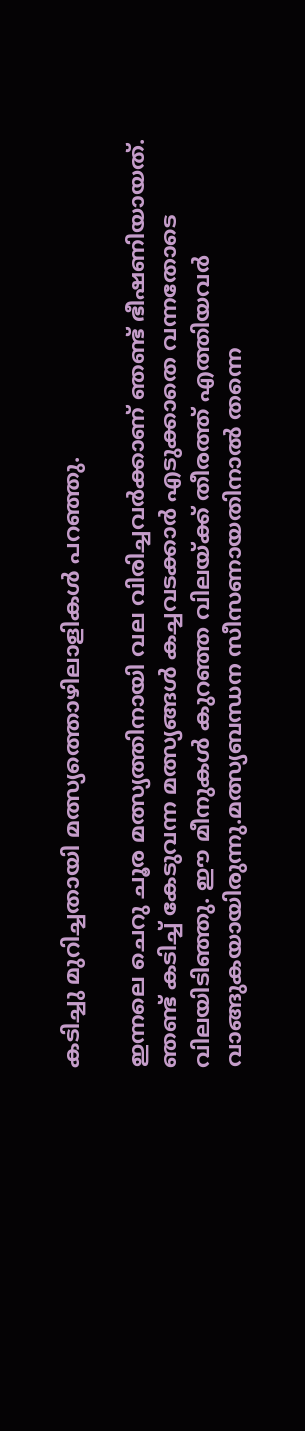കടിച്ചു മുറിച്ചതായി മത്സ്യത്തൊഴിലാളികള്‍ പറഞ്ഞു.

ഇന്നലെ ചെറു ചൂര മത്സ്യത്തിനായി വല വിരിച്ചവര്‍ക്കാണ് ഞണ്ട് ഭീഷണിയായത്. ഞണ്ട് കടിച്ച് കേടുവന്ന മത്സ്യങ്ങള്‍ കച്ചവടക്കാര്‍ എടുക്കാതെ വന്നതോടെ വിലയിടിഞ്ഞു. ഈ മീനുകള്‍ കുറഞ്ഞ വിലയ്ക്ക് തീരത്ത് എത്തിയവര്‍ വാങ്ങുകയായിരുന്നു.മത്സ്യബന്ധന സീസണായതിനാല്‍ തന്നെ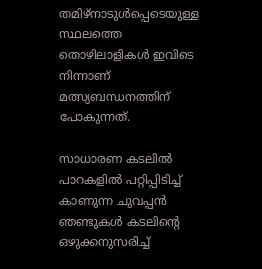തമിഴ്‌നാടുള്‍പ്പെടെയുള്ള സ്ഥലത്തെ തൊഴിലാളികള്‍ ഇവിടെ നിന്നാണ് മത്സ്യബന്ധനത്തിന് പോകുന്നത്.

സാധാരണ കടലില്‍ പാറകളില്‍ പറ്റിപ്പിടിച്ച് കാണുന്ന ചുവപ്പന്‍ ഞണ്ടുകള്‍ കടലിന്റെ ഒഴുക്കനുസരിച്ച്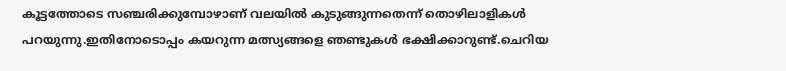കൂട്ടത്തോടെ സഞ്ചരിക്കുമ്പോഴാണ് വലയില്‍ കുടുങ്ങുന്നതെന്ന് തൊഴിലാളികള്‍ പറയുന്നു.ഇതിനോടൊപ്പം കയറുന്ന മത്സ്യങ്ങളെ ഞണ്ടുകള്‍ ഭക്ഷിക്കാറുണ്ട്.ചെറിയ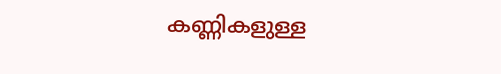കണ്ണികളുള്ള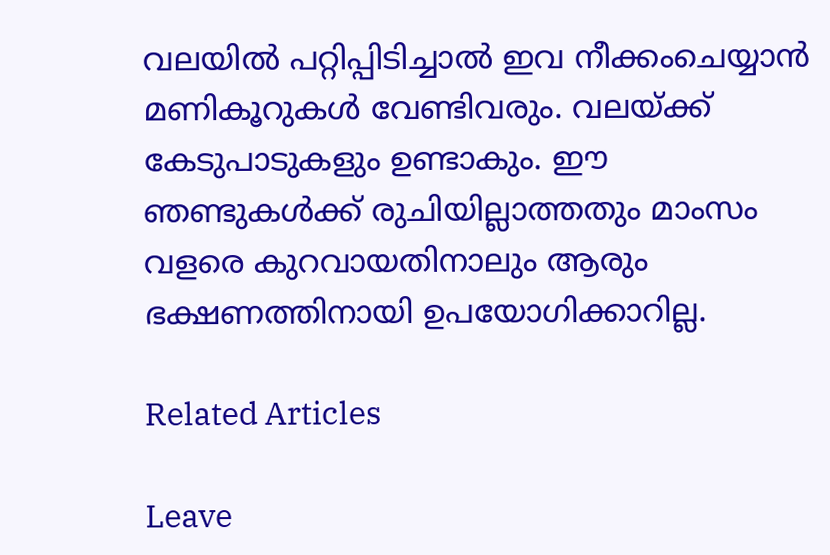വലയില്‍ പറ്റിപ്പിടിച്ചാല്‍ ഇവ നീക്കംചെയ്യാന്‍ മണികൂറുകള്‍ വേണ്ടിവരും. വലയ്ക്ക് കേടുപാടുകളും ഉണ്ടാകും. ഈ ഞണ്ടുകള്‍ക്ക് രുചിയില്ലാത്തതും മാംസം വളരെ കുറവായതിനാലും ആരും ഭക്ഷണത്തിനായി ഉപയോഗിക്കാറില്ല.

Related Articles

Leave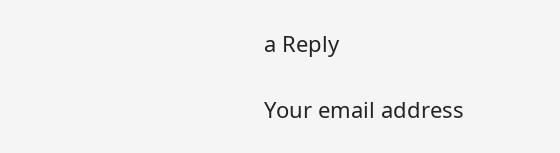a Reply

Your email address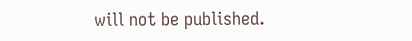will not be published.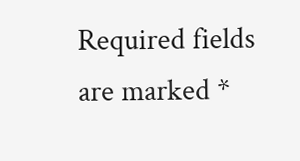Required fields are marked *